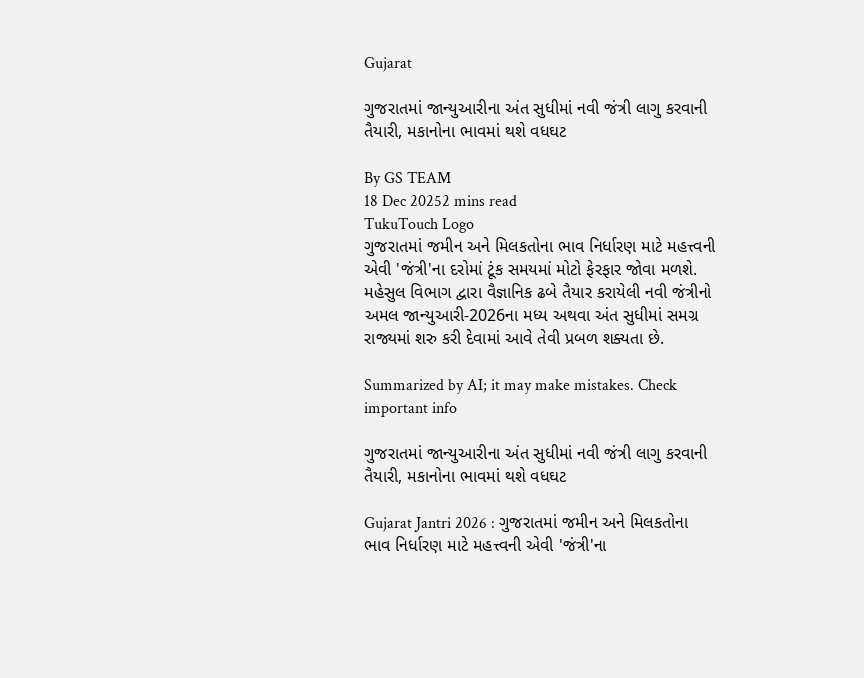Gujarat

ગુજરાતમાં જાન્યુઆરીના અંત સુધીમાં નવી જંત્રી લાગુ કરવાની તૈયારી, મકાનોના ભાવમાં થશે વધઘટ

By GS TEAM
18 Dec 20252 mins read
TukuTouch Logo
ગુજરાતમાં જમીન અને મિલકતોના ભાવ નિર્ધારણ માટે મહત્ત્વની એવી 'જંત્રી'ના દરોમાં ટૂંક સમયમાં મોટો ફેરફાર જોવા મળશે. મહેસુલ વિભાગ દ્વારા વૈજ્ઞાનિક ઢબે તૈયાર કરાયેલી નવી જંત્રીનો અમલ જાન્યુઆરી-2026ના મધ્ય અથવા અંત સુધીમાં સમગ્ર રાજ્યમાં શરુ કરી દેવામાં આવે તેવી પ્રબળ શક્યતા છે.

Summarized by AI; it may make mistakes. Check important info

ગુજરાતમાં જાન્યુઆરીના અંત સુધીમાં નવી જંત્રી લાગુ કરવાની તૈયારી, મકાનોના ભાવમાં થશે વધઘટ

Gujarat Jantri 2026 : ગુજરાતમાં જમીન અને મિલકતોના ભાવ નિર્ધારણ માટે મહત્ત્વની એવી 'જંત્રી'ના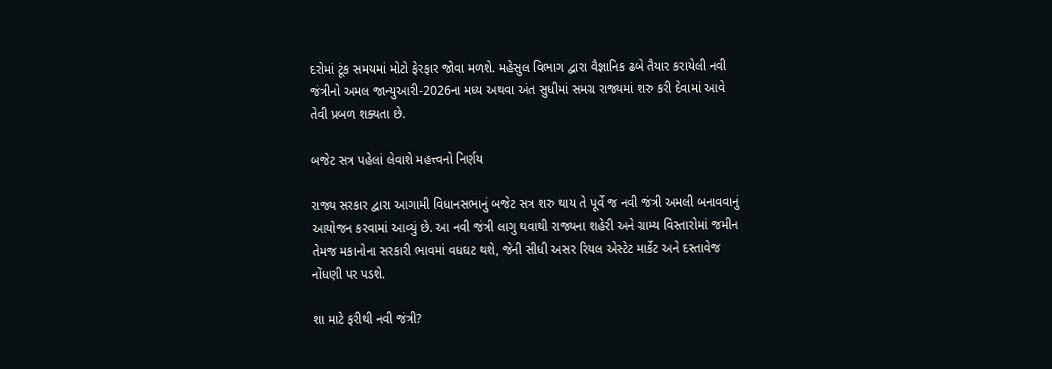દરોમાં ટૂંક સમયમાં મોટો ફેરફાર જોવા મળશે. મહેસુલ વિભાગ દ્વારા વૈજ્ઞાનિક ઢબે તૈયાર કરાયેલી નવી જંત્રીનો અમલ જાન્યુઆરી-2026ના મધ્ય અથવા અંત સુધીમાં સમગ્ર રાજ્યમાં શરુ કરી દેવામાં આવે તેવી પ્રબળ શક્યતા છે.

બજેટ સત્ર પહેલાં લેવાશે મહત્ત્વનો નિર્ણય

રાજ્ય સરકાર દ્વારા આગામી વિધાનસભાનું બજેટ સત્ર શરુ થાય તે પૂર્વે જ નવી જંત્રી અમલી બનાવવાનું આયોજન કરવામાં આવ્યું છે. આ નવી જંત્રી લાગુ થવાથી રાજ્યના શહેરી અને ગ્રામ્ય વિસ્તારોમાં જમીન તેમજ મકાનોના સરકારી ભાવમાં વધઘટ થશે, જેની સીધી અસર રિયલ એસ્ટેટ માર્કેટ અને દસ્તાવેજ નોંધણી પર પડશે.

શા માટે ફરીથી નવી જંત્રી?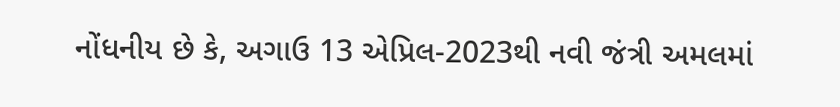નોંધનીય છે કે, અગાઉ 13 એપ્રિલ-2023થી નવી જંત્રી અમલમાં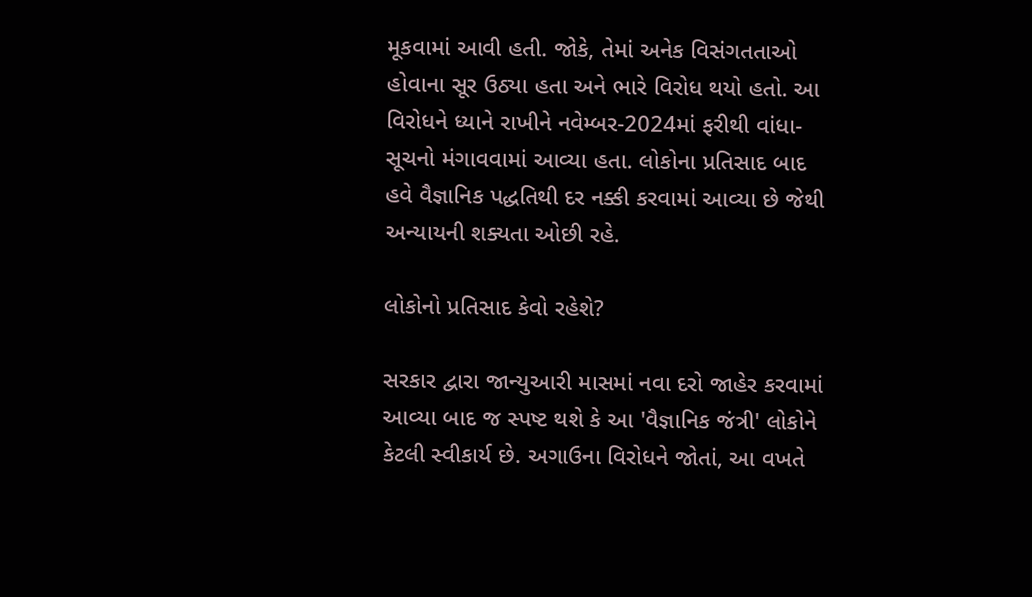મૂકવામાં આવી હતી. જોકે, તેમાં અનેક વિસંગતતાઓ હોવાના સૂર ઉઠ્યા હતા અને ભારે વિરોધ થયો હતો. આ વિરોધને ધ્યાને રાખીને નવેમ્બર-2024માં ફરીથી વાંધા-સૂચનો મંગાવવામાં આવ્યા હતા. લોકોના પ્રતિસાદ બાદ હવે વૈજ્ઞાનિક પદ્ધતિથી દર નક્કી કરવામાં આવ્યા છે જેથી અન્યાયની શક્યતા ઓછી રહે.

લોકોનો પ્રતિસાદ કેવો રહેશે?

સરકાર દ્વારા જાન્યુઆરી માસમાં નવા દરો જાહેર કરવામાં આવ્યા બાદ જ સ્પષ્ટ થશે કે આ 'વૈજ્ઞાનિક જંત્રી' લોકોને કેટલી સ્વીકાર્ય છે. અગાઉના વિરોધને જોતાં, આ વખતે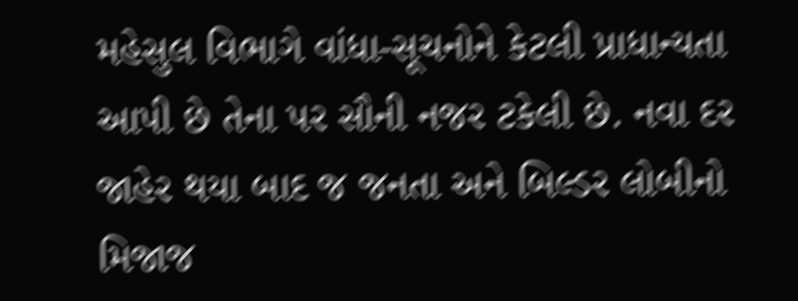મહેસુલ વિભાગે વાંધા-સૂચનોને કેટલી પ્રાધાન્યતા આપી છે તેના પર સૌની નજર ટકેલી છે. નવા દર જાહેર થયા બાદ જ જનતા અને બિલ્ડર લોબીનો મિજાજ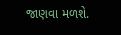જાણવા મળશે.